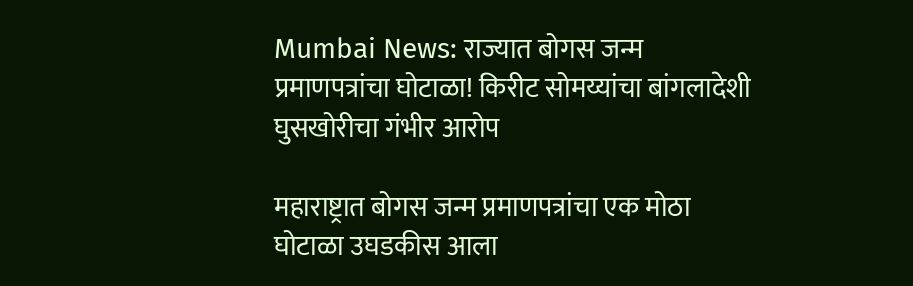Mumbai News: राज्यात बोगस जन्म प्रमाणपत्रांचा घोटाळा! किरीट सोमय्यांचा बांगलादेशी घुसखोरीचा गंभीर आरोप

महाराष्ट्रात बोगस जन्म प्रमाणपत्रांचा एक मोठा घोटाळा उघडकीस आला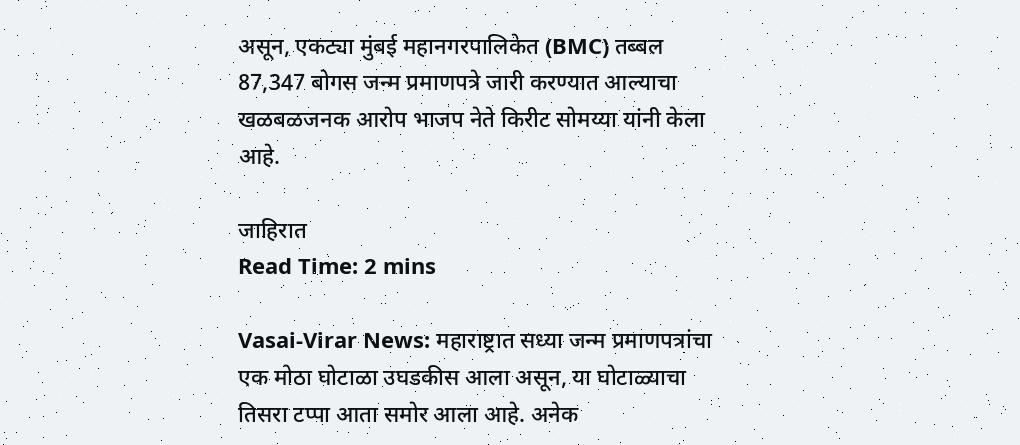असून, एकट्या मुंबई महानगरपालिकेत (BMC) तब्बल 87,347 बोगस जन्म प्रमाणपत्रे जारी करण्यात आल्याचा खळबळजनक आरोप भाजप नेते किरीट सोमय्या यांनी केला आहे.

जाहिरात
Read Time: 2 mins

Vasai-Virar News: महाराष्ट्रात सध्या जन्म प्रमाणपत्रांचा एक मोठा घोटाळा उघडकीस आला असून, या घोटाळ्याचा तिसरा टप्पा आता समोर आला आहे. अनेक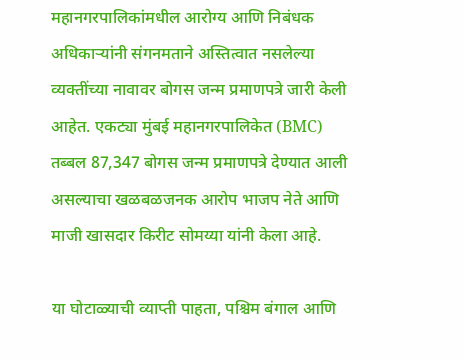महानगरपालिकांमधील आरोग्य आणि निबंधक अधिकाऱ्यांनी संगनमताने अस्तित्वात नसलेल्या व्यक्तींच्या नावावर बोगस जन्म प्रमाणपत्रे जारी केली आहेत. एकट्या मुंबई महानगरपालिकेत (BMC) तब्बल 87,347 बोगस जन्म प्रमाणपत्रे देण्यात आली असल्याचा खळबळजनक आरोप भाजप नेते आणि माजी खासदार किरीट सोमय्या यांनी केला आहे.

या घोटाळ्याची व्याप्ती पाहता, पश्चिम बंगाल आणि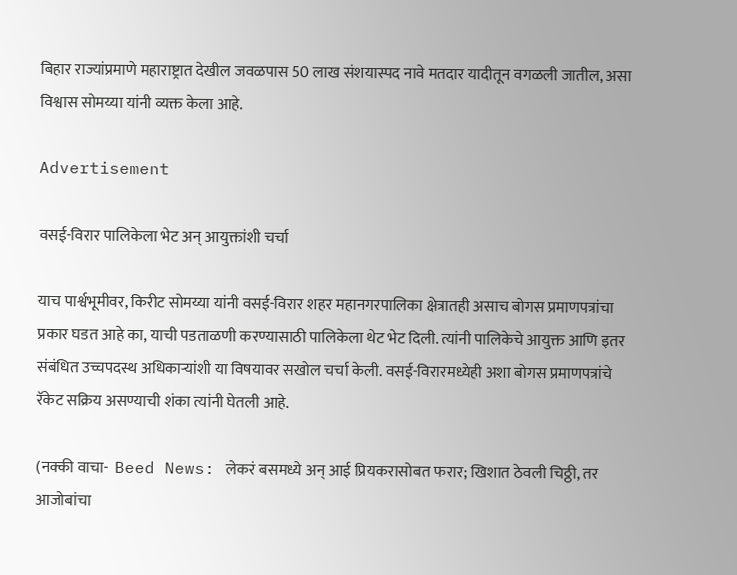बिहार राज्यांप्रमाणे महाराष्ट्रात देखील जवळपास 50 लाख संशयास्पद नावे मतदार यादीतून वगळली जातील, असा विश्वास सोमय्या यांनी व्यक्त केला आहे.

Advertisement

वसई-विरार पालिकेला भेट अन् आयुक्तांशी चर्चा

याच पार्श्वभूमीवर, किरीट सोमय्या यांनी वसई-विरार शहर महानगरपालिका क्षेत्रातही असाच बोगस प्रमाणपत्रांचा प्रकार घडत आहे का, याची पडताळणी करण्यासाठी पालिकेला थेट भेट दिली. त्यांनी पालिकेचे आयुक्त आणि इतर संबंधित उच्चपदस्थ अधिकाऱ्यांशी या विषयावर सखोल चर्चा केली. वसई-विरारमध्येही अशा बोगस प्रमाणपत्रांचे रॅकेट सक्रिय असण्याची शंका त्यांनी घेतली आहे.

(नक्की वाचा-  Beed News: लेकरं बसमध्ये अन् आई प्रियकरासोबत फरार; खिशात ठेवली चिठ्ठी, तर आजोबांचा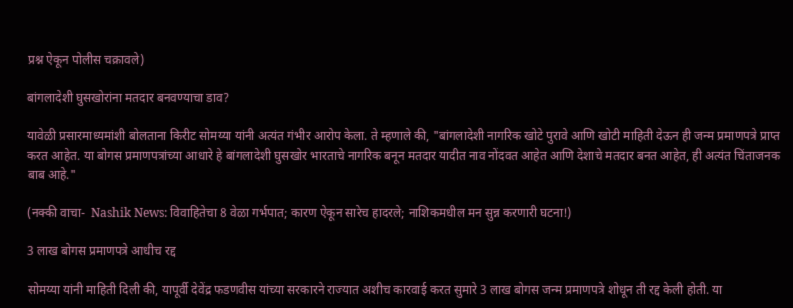प्रश्न ऐकून पोलीस चक्रावले)

बांगलादेशी घुसखोरांना मतदार बनवण्याचा डाव?

यावेळी प्रसारमाध्यमांशी बोलताना किरीट सोमय्या यांनी अत्यंत गंभीर आरोप केला. ते म्हणाले की, "बांगलादेशी नागरिक खोटे पुरावे आणि खोटी माहिती देऊन ही जन्म प्रमाणपत्रे प्राप्त करत आहेत. या बोगस प्रमाणपत्रांच्या आधारे हे बांगलादेशी घुसखोर भारताचे नागरिक बनून मतदार यादीत नाव नोंदवत आहेत आणि देशाचे मतदार बनत आहेत, ही अत्यंत चिंताजनक बाब आहे."

(नक्की वाचा-  Nashik News: विवाहितेचा 8 वेळा गर्भपात; कारण ऐकून सारेच हादरले; नाशिकमधील मन सुन्न करणारी घटना!)

3 लाख बोगस प्रमाणपत्रे आधीच रद्द

सोमय्या यांनी माहिती दिली की, यापूर्वी देवेंद्र फडणवीस यांच्या सरकारने राज्यात अशीच कारवाई करत सुमारे 3 लाख बोगस जन्म प्रमाणपत्रे शोधून ती रद्द केली होती. या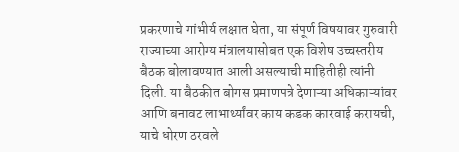प्रकरणाचे गांभीर्य लक्षात घेता, या संपूर्ण विषयावर गुरुवारी राज्याच्या आरोग्य मंत्रालयासोबत एक विशेष उच्चस्तरीय बैठक बोलावण्यात आली असल्याची माहितीही त्यांनी दिली. या बैठकीत बोगस प्रमाणपत्रे देणाऱ्या अधिकाऱ्यांवर आणि बनावट लाभार्थ्यांवर काय कडक कारवाई करायची, याचे धोरण ठरवले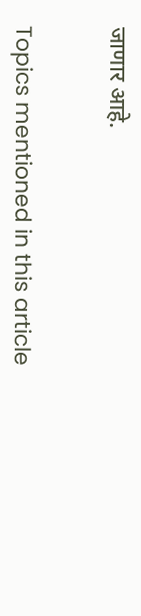जाणार आहे.


Topics mentioned in this article